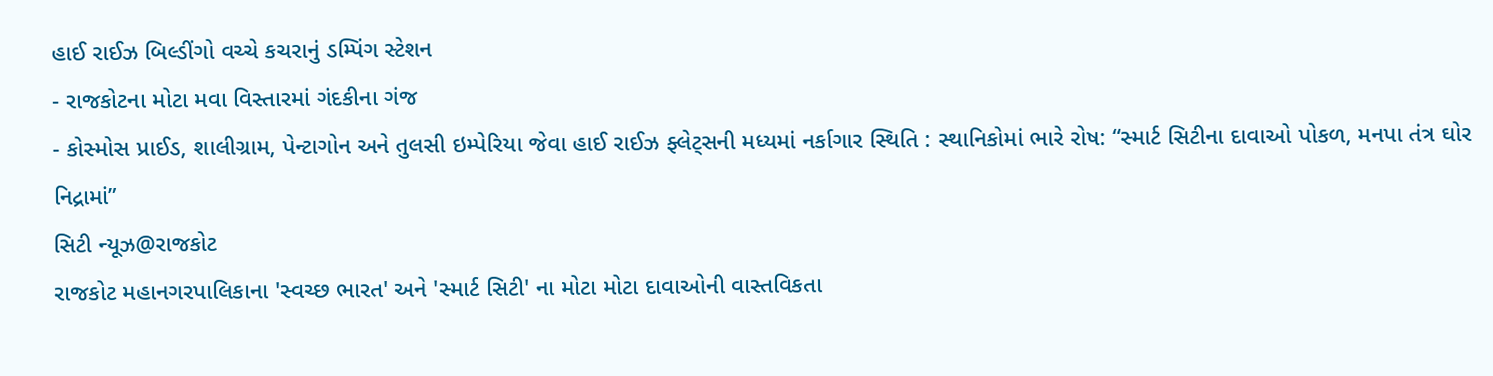હાઈ રાઈઝ બિલ્ડીંગો વચ્ચે કચરાનું ડમ્પિંગ સ્ટેશન
- રાજકોટના મોટા મવા વિસ્તારમાં ગંદકીના ગંજ
- કોસ્મોસ પ્રાઈડ, શાલીગ્રામ, પેન્ટાગોન અને તુલસી ઇમ્પેરિયા જેવા હાઈ રાઈઝ ફ્લેટ્સની મધ્યમાં નર્કાગાર સ્થિતિ : સ્થાનિકોમાં ભારે રોષ: “સ્માર્ટ સિટીના દાવાઓ પોકળ, મનપા તંત્ર ઘોર નિદ્રામાં”
સિટી ન્યૂઝ@રાજકોટ
રાજકોટ મહાનગરપાલિકાના 'સ્વચ્છ ભારત' અને 'સ્માર્ટ સિટી' ના મોટા મોટા દાવાઓની વાસ્તવિકતા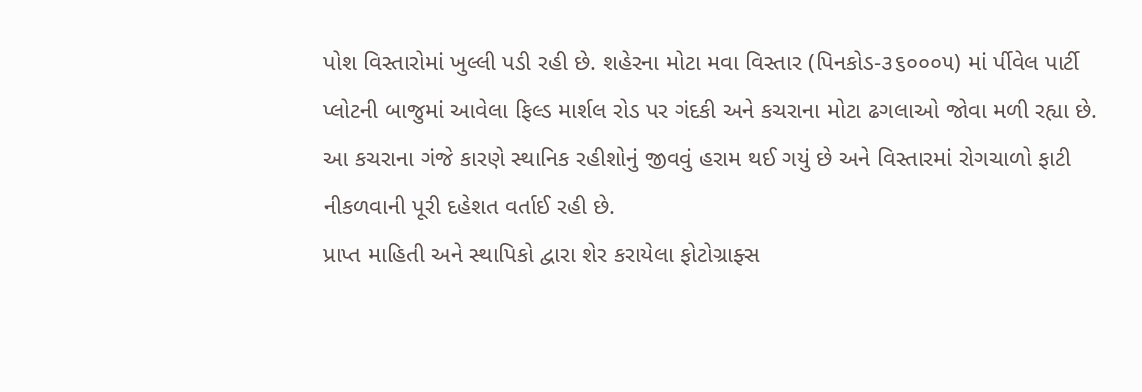પોશ વિસ્તારોમાં ખુલ્લી પડી રહી છે. શહેરના મોટા મવા વિસ્તાર (પિનકોડ-૩૬૦૦૦૫) માં ર્પીવેલ પાર્ટી પ્લોટની બાજુમાં આવેલા ફિલ્ડ માર્શલ રોડ પર ગંદકી અને કચરાના મોટા ઢગલાઓ જોવા મળી રહ્યા છે. આ કચરાના ગંજે કારણે સ્થાનિક રહીશોનું જીવવું હરામ થઈ ગયું છે અને વિસ્તારમાં રોગચાળો ફાટી નીકળવાની પૂરી દહેશત વર્તાઈ રહી છે.
પ્રાપ્ત માહિતી અને સ્થાપિકો દ્વારા શેર કરાયેલા ફોટોગ્રાફ્સ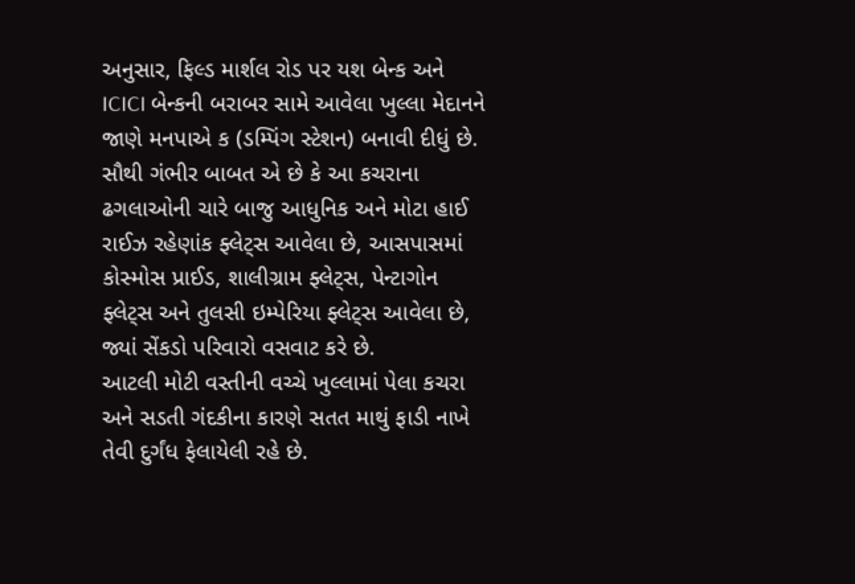અનુસાર, ફિલ્ડ માર્શલ રોડ પર યશ બેન્ક અને ICICI બેન્કની બરાબર સામે આવેલા ખુલ્લા મેદાનને જાણે મનપાએ ક (ડમ્પિંગ સ્ટેશન) બનાવી દીધું છે. સૌથી ગંભીર બાબત એ છે કે આ કચરાના ઢગલાઓની ચારે બાજુ આધુનિક અને મોટા હાઈ રાઈઝ રહેણાંક ફ્લેટ્સ આવેલા છે, આસપાસમાં કોસ્મોસ પ્રાઈડ, શાલીગ્રામ ફ્લેટ્સ, પેન્ટાગોન ફ્લેટ્સ અને તુલસી ઇમ્પેરિયા ફ્લેટ્સ આવેલા છે, જ્યાં સેંકડો પરિવારો વસવાટ કરે છે.
આટલી મોટી વસ્તીની વચ્ચે ખુલ્લામાં પેલા કચરા અને સડતી ગંદકીના કારણે સતત માથું ફાડી નાખે તેવી દુર્ગંધ ફેલાયેલી રહે છે.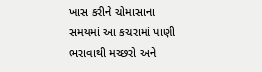ખાસ કરીને ચોમાસાના સમયમાં આ કચરામાં પાણી ભરાવાથી મચ્છરો અને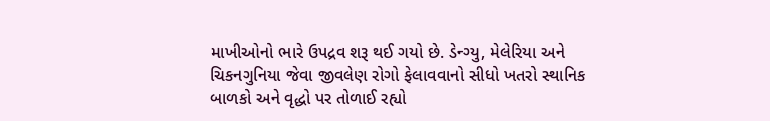માખીઓનો ભારે ઉપદ્રવ શરૂ થઈ ગયો છે. ડેન્ગ્યુ, મેલેરિયા અને ચિકનગુનિયા જેવા જીવલેણ રોગો ફેલાવવાનો સીધો ખતરો સ્થાનિક બાળકો અને વૃદ્ધો પર તોળાઈ રહ્યો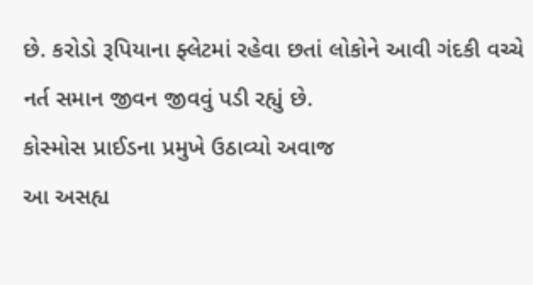છે. કરોડો રૂપિયાના ફ્લેટમાં રહેવા છતાં લોકોને આવી ગંદકી વચ્ચે નર્ત સમાન જીવન જીવવું પડી રહ્યું છે.
કોસ્મોસ પ્રાઈડના પ્રમુખે ઉઠાવ્યો અવાજ
આ અસહ્ય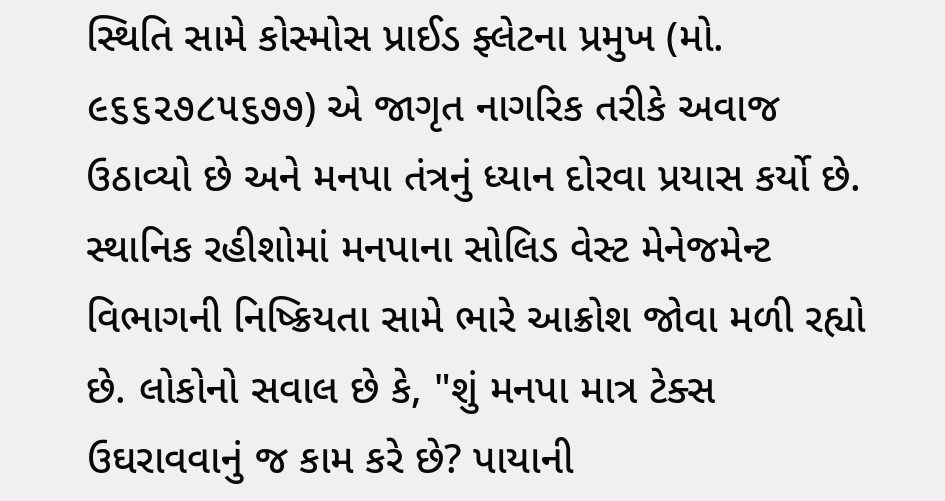સ્થિતિ સામે કોસ્મોસ પ્રાઈડ ફ્લેટના પ્રમુખ (મો. ૯૬૬૨૭૮૫૬૭૭) એ જાગૃત નાગરિક તરીકે અવાજ ઉઠાવ્યો છે અને મનપા તંત્રનું ધ્યાન દોરવા પ્રયાસ કર્યો છે. સ્થાનિક રહીશોમાં મનપાના સોલિડ વેસ્ટ મેનેજમેન્ટ વિભાગની નિષ્ક્રિયતા સામે ભારે આક્રોશ જોવા મળી રહ્યો છે. લોકોનો સવાલ છે કે, "શું મનપા માત્ર ટેક્સ ઉઘરાવવાનું જ કામ કરે છે? પાયાની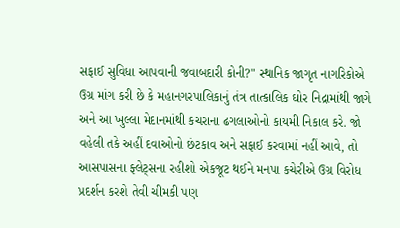સફાઈ સુવિધા આપવાની જવાબદારી કોની?" સ્થાનિક જાગૃત નાગરિકોએ ઉગ્ર માંગ કરી છે કે મહાનગરપાલિકાનું તંત્ર તાત્કાલિક ઘોર નિદ્રામાંથી જાગે અને આ ખુલ્લા મેદાનમાંથી કચરાના ઢગલાઓનો કાયમી નિકાલ કરે. જો વહેલી તકે અહીં દવાઓનો છંટકાવ અને સફાઈ કરવામાં નહીં આવે, તો આસપાસના ફ્લેટ્સના રહીશો એકજૂટ થઈને મનપા કચેરીએ ઉગ્ર વિરોધ પ્રદર્શન કરશે તેવી ચીમકી પણ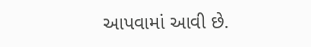આપવામાં આવી છે.